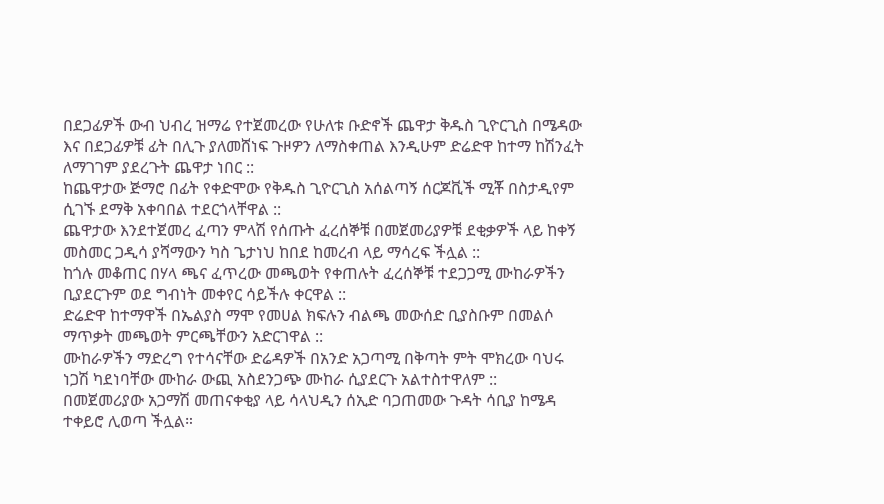በደጋፊዎች ውብ ህብረ ዝማሬ የተጀመረው የሁለቱ ቡድኖች ጨዋታ ቅዱስ ጊዮርጊስ በሜዳው እና በደጋፊዎቹ ፊት በሊጉ ያለመሸነፍ ጉዞዎን ለማስቀጠል እንዲሁም ድሬድዋ ከተማ ከሽንፈት ለማገገም ያደረጉት ጨዋታ ነበር ::
ከጨዋታው ጅማሮ በፊት የቀድሞው የቅዱስ ጊዮርጊስ አሰልጣኝ ሰርጆቪች ሚቾ በስታዲየም ሲገኙ ደማቅ አቀባበል ተደርጎላቸዋል ::
ጨዋታው እንደተጀመረ ፈጣን ምላሽ የሰጡት ፈረሰኞቹ በመጀመሪያዎቹ ደቂቃዎች ላይ ከቀኝ መስመር ጋዲሳ ያሻማውን ካስ ጌታነህ ከበደ ከመረብ ላይ ማሳረፍ ችሏል ::
ከጎሉ መቆጠር በሃላ ጫና ፈጥረው መጫወት የቀጠሉት ፈረሰኞቹ ተደጋጋሚ ሙከራዎችን ቢያደርጉም ወደ ግብነት መቀየር ሳይችሉ ቀርዋል ::
ድሬድዋ ከተማዋች በኤልያስ ማሞ የመሀል ክፍሉን ብልጫ መውሰድ ቢያስቡም በመልሶ ማጥቃት መጫወት ምርጫቸውን አድርገዋል ::
ሙከራዎችን ማድረግ የተሳናቸው ድሬዳዎች በአንድ አጋጣሚ በቅጣት ምት ሞክረው ባህሩ ነጋሽ ካደነባቸው ሙከራ ውጪ አስደንጋጭ ሙከራ ሲያደርጉ አልተስተዋለም ::
በመጀመሪያው አጋማሽ መጠናቀቂያ ላይ ሳላህዲን ሰኢድ ባጋጠመው ጉዳት ሳቢያ ከሜዳ ተቀይሮ ሊወጣ ችሏል።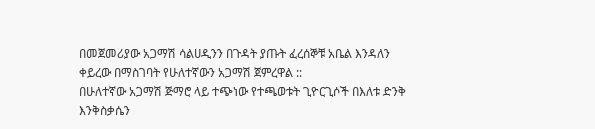በመጀመሪያው አጋማሽ ሳልሀዲንን በጉዳት ያጡት ፈረሰኞቹ አቤል እንዳለን ቀይረው በማስገባት የሁለተኛውን አጋማሽ ጀምረዋል ::
በሁለተኛው አጋማሽ ጅማሮ ላይ ተጭነው የተጫወቱት ጊዮርጊሶች በእለቱ ድንቅ እንቅስቃሴን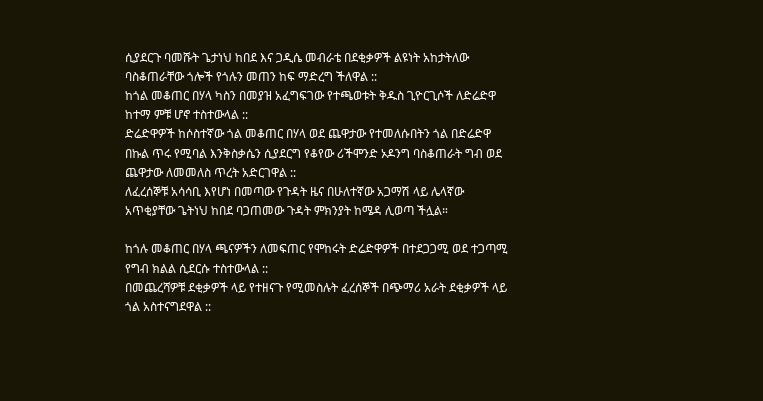ሲያደርጉ ባመሹት ጌታነህ ከበደ እና ጋዲሴ መብራቴ በደቂቃዎች ልዩነት አከታትለው ባስቆጠራቸው ጎሎች የጎሉን መጠን ከፍ ማድረግ ችለዋል ::
ከጎል መቆጠር በሃላ ካስን በመያዝ አፈግፍገው የተጫወቱት ቅዱስ ጊዮርጊሶች ለድሬድዋ ከተማ ምቹ ሆኖ ተስተውላል ::
ድሬድዋዎች ከሶስተኛው ጎል መቆጠር በሃላ ወደ ጨዋታው የተመለሱበትን ጎል በድሬድዋ በኩል ጥሩ የሚባል እንቅስቃሴን ሲያደርግ የቆየው ሪችሞንድ ኦዶንግ ባስቆጠራት ግብ ወደ ጨዋታው ለመመለስ ጥረት አድርገዋል ::
ለፈረሰኞቹ አሳሳቢ እየሆነ በመጣው የጉዳት ዜና በሁለተኛው አጋማሽ ላይ ሌላኛው አጥቂያቸው ጌትነህ ከበደ ባጋጠመው ጉዳት ምክንያት ከሜዳ ሊወጣ ችሏል።

ከጎሉ መቆጠር በሃላ ጫናዎችን ለመፍጠር የሞከሩት ድሬድዋዎች በተደጋጋሚ ወደ ተጋጣሚ የግብ ክልል ሲደርሱ ተስተውላል ::
በመጨረሻዎቹ ደቂቃዎች ላይ የተዘናጉ የሚመስሉት ፈረሰኞች በጭማሪ አራት ደቂቃዎች ላይ ጎል አስተናግደዋል ::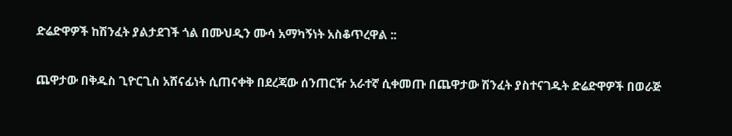ድሬድዋዎች ከሽንፈት ያልታደገች ጎል በሙህዲን ሙሳ አማካኝነት አስቆጥረዋል ::

ጨዋታው በቅዱስ ጊዮርጊስ አሸናፊነት ሲጠናቀቅ በደረጃው ሰንጠርዥ አራተኛ ሲቀመጡ በጨዋታው ሽንፈት ያስተናገዱት ድሬድዋዎች በወራጅ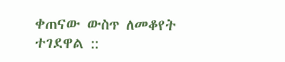ቀጠናው ውስጥ ለመቆየት ተገደዋል ::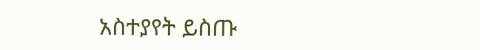አስተያየት ይስጡ